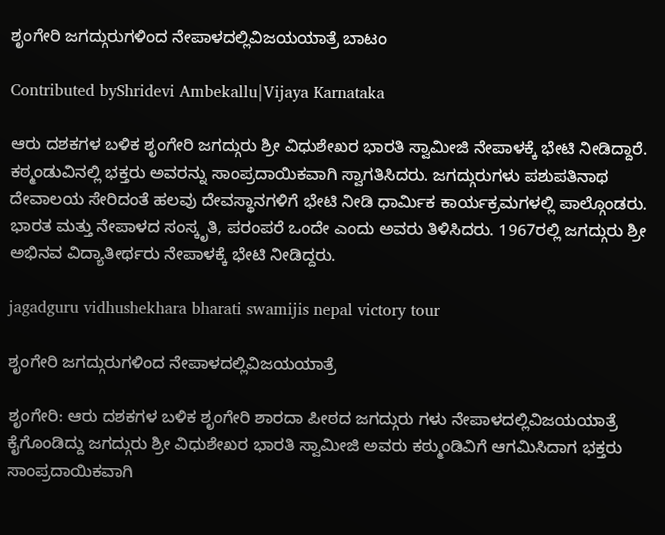ಶೃಂಗೇರಿ ಜಗದ್ಗುರುಗಳಿಂದ ನೇಪಾಳದಲ್ಲಿವಿಜಯಯಾತ್ರೆ ಬಾಟಂ

Contributed byShridevi Ambekallu|Vijaya Karnataka

ಆರು ದಶಕಗಳ ಬಳಿಕ ಶೃಂಗೇರಿ ಜಗದ್ಗುರು ಶ್ರೀ ವಿಧುಶೇಖರ ಭಾರತಿ ಸ್ವಾಮೀಜಿ ನೇಪಾಳಕ್ಕೆ ಭೇಟಿ ನೀಡಿದ್ದಾರೆ. ಕಠ್ಮಂಡುವಿನಲ್ಲಿ ಭಕ್ತರು ಅವರನ್ನು ಸಾಂಪ್ರದಾಯಿಕವಾಗಿ ಸ್ವಾಗತಿಸಿದರು. ಜಗದ್ಗುರುಗಳು ಪಶುಪತಿನಾಥ ದೇವಾಲಯ ಸೇರಿದಂತೆ ಹಲವು ದೇವಸ್ಥಾನಗಳಿಗೆ ಭೇಟಿ ನೀಡಿ ಧಾರ್ಮಿಕ ಕಾರ್ಯಕ್ರಮಗಳಲ್ಲಿ ಪಾಲ್ಗೊಂಡರು. ಭಾರತ ಮತ್ತು ನೇಪಾಳದ ಸಂಸ್ಕೃತಿ, ಪರಂಪರೆ ಒಂದೇ ಎಂದು ಅವರು ತಿಳಿಸಿದರು. 1967ರಲ್ಲಿ ಜಗದ್ಗುರು ಶ್ರೀ ಅಭಿನವ ವಿದ್ಯಾತೀರ್ಥರು ನೇಪಾಳಕ್ಕೆ ಭೇಟಿ ನೀಡಿದ್ದರು.

jagadguru vidhushekhara bharati swamijis nepal victory tour

ಶೃಂಗೇರಿ ಜಗದ್ಗುರುಗಳಿಂದ ನೇಪಾಳದಲ್ಲಿವಿಜಯಯಾತ್ರೆ

ಶೃಂಗೇರಿ: ಆರು ದಶಕಗಳ ಬಳಿಕ ಶೃಂಗೇರಿ ಶಾರದಾ ಪೀಠದ ಜಗದ್ಗುರು ಗಳು ನೇಪಾಳದಲ್ಲಿವಿಜಯಯಾತ್ರೆ ಕೈಗೊಂಡಿದ್ದು ಜಗದ್ಗುರು ಶ್ರೀ ವಿಧುಶೇಖರ ಭಾರತಿ ಸ್ವಾಮೀಜಿ ಅವರು ಕಠ್ಮುಂಡಿವಿಗೆ ಆಗಮಿಸಿದಾಗ ಭಕ್ತರು ಸಾಂಪ್ರದಾಯಿಕವಾಗಿ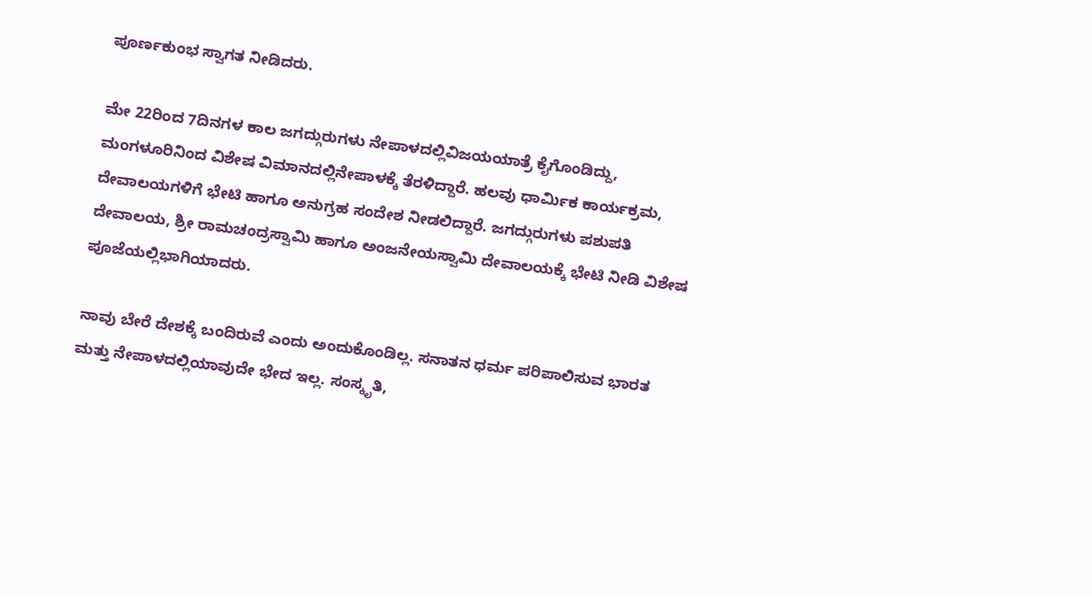ಪೂರ್ಣಕುಂಭ ಸ್ವಾಗತ ನೀಡಿದರು.

ಮೇ 22ರಿಂದ 7ದಿನಗಳ ಕಾಲ ಜಗದ್ಗುರುಗಳು ನೇಪಾಳದಲ್ಲಿವಿಜಯಯಾತ್ರೆ ಕೈಗೊಂಡಿದ್ದು, ಮಂಗಳೂರಿನಿಂದ ವಿಶೇಷ ವಿಮಾನದಲ್ಲಿನೇಪಾಳಕ್ಕೆ ತೆರಳಿದ್ದಾರೆ. ಹಲವು ಧಾರ್ಮಿಕ ಕಾರ್ಯಕ್ರಮ, ದೇವಾಲಯಗಳಿಗೆ ಭೇಟಿ ಹಾಗೂ ಅನುಗ್ರಹ ಸಂದೇಶ ನೀಡಲಿದ್ದಾರೆ. ಜಗದ್ಗುರುಗಳು ಪಶುಪತಿ ದೇವಾಲಯ, ಶ್ರೀ ರಾಮಚಂದ್ರಸ್ವಾಮಿ ಹಾಗೂ ಅಂಜನೇಯಸ್ವಾಮಿ ದೇವಾಲಯಕ್ಕೆ ಭೇಟಿ ನೀಡಿ ವಿಶೇಷ ಪೂಜೆಯಲ್ಲಿಭಾಗಿಯಾದರು.

ನಾವು ಬೇರೆ ದೇಶಕ್ಕೆ ಬಂದಿರುವೆ ಎಂದು ಅಂದುಕೊಂಡಿಲ್ಲ. ಸನಾತನ ಧರ್ಮ ಪರಿಪಾಲಿಸುವ ಭಾರತ ಮತ್ತು ನೇಪಾಳದಲ್ಲಿಯಾವುದೇ ಭೇದ ಇಲ್ಲ. ಸಂಸ್ಕೃತಿ,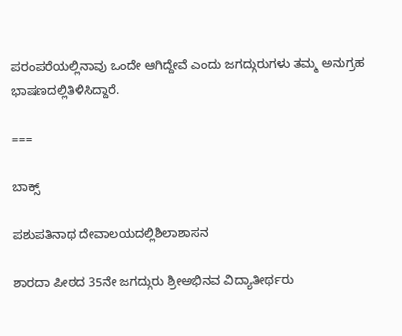ಪರಂಪರೆಯಲ್ಲಿನಾವು ಒಂದೇ ಆಗಿದ್ದೇವೆ ಎಂದು ಜಗದ್ಗುರುಗಳು ತಮ್ಮ ಅನುಗ್ರಹ ಭಾಷಣದಲ್ಲಿತಿಳಿಸಿದ್ದಾರೆ.

===

ಬಾಕ್ಸ್

ಪಶುಪತಿನಾಥ ದೇವಾಲಯದಲ್ಲಿಶಿಲಾಶಾಸನ

ಶಾರದಾ ಪೀಠದ 35ನೇ ಜಗದ್ಗುರು ಶ್ರೀಅಭಿನವ ವಿದ್ಯಾತೀರ್ಥರು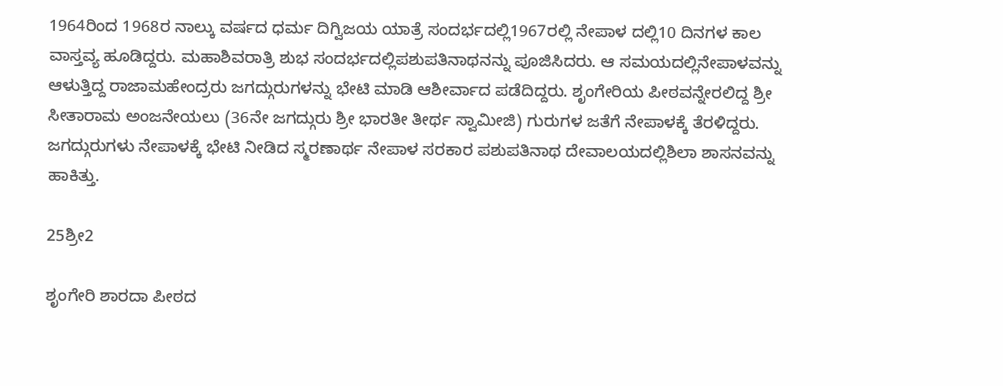1964ರಿಂದ 1968ರ ನಾಲ್ಕು ವರ್ಷದ ಧರ್ಮ ದಿಗ್ವಿಜಯ ಯಾತ್ರೆ ಸಂದರ್ಭದಲ್ಲಿ1967ರಲ್ಲಿ ನೇಪಾಳ ದಲ್ಲಿ10 ದಿನಗಳ ಕಾಲ ವಾಸ್ತವ್ಯ ಹೂಡಿದ್ದರು. ಮಹಾಶಿವರಾತ್ರಿ ಶುಭ ಸಂದರ್ಭದಲ್ಲಿಪಶುಪತಿನಾಥನನ್ನು ಪೂಜಿಸಿದರು. ಆ ಸಮಯದಲ್ಲಿನೇಪಾಳವನ್ನು ಆಳುತ್ತಿದ್ದ ರಾಜಾಮಹೇಂದ್ರರು ಜಗದ್ಗುರುಗಳನ್ನು ಭೇಟಿ ಮಾಡಿ ಆಶೀರ್ವಾದ ಪಡೆದಿದ್ದರು. ಶೃಂಗೇರಿಯ ಪೀಠವನ್ನೇರಲಿದ್ದ ಶ್ರೀ ಸೀತಾರಾಮ ಅಂಜನೇಯಲು (36ನೇ ಜಗದ್ಗುರು ಶ್ರೀ ಭಾರತೀ ತೀರ್ಥ ಸ್ವಾಮೀಜಿ) ಗುರುಗಳ ಜತೆಗೆ ನೇಪಾಳಕ್ಕೆ ತೆರಳಿದ್ದರು. ಜಗದ್ಗುರುಗಳು ನೇಪಾಳಕ್ಕೆ ಭೇಟಿ ನೀಡಿದ ಸ್ಮರಣಾರ್ಥ ನೇಪಾಳ ಸರಕಾರ ಪಶುಪತಿನಾಥ ದೇವಾಲಯದಲ್ಲಿಶಿಲಾ ಶಾಸನವನ್ನು ಹಾಕಿತ್ತು.

25ಶ್ರೀ2

ಶೃಂಗೇರಿ ಶಾರದಾ ಪೀಠದ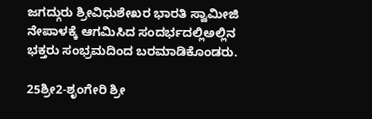ಜಗದ್ಗುರು ಶ್ರೀವಿಧುಶೇಖರ ಭಾರತಿ ಸ್ವಾಮೀಜಿ ನೇಪಾಳಕ್ಕೆ ಆಗಮಿಸಿದ ಸಂದರ್ಭದಲ್ಲಿಅಲ್ಲಿನ ಭಕ್ತರು ಸಂಭ್ರಮದಿಂದ ಬರಮಾಡಿಕೊಂಡರು.

25ಶ್ರೀ2-ಶೃಂಗೇರಿ ಶ್ರೀ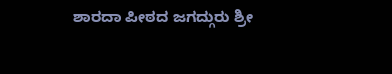ಶಾರದಾ ಪೀಠದ ಜಗದ್ಗುರು ಶ್ರೀ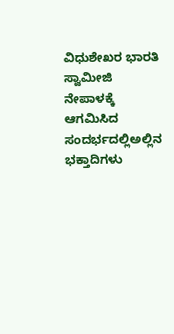ವಿಧುಶೇಖರ ಭಾರತಿ ಸ್ವಾಮೀಜಿ ನೇಪಾಳಕ್ಕೆ ಆಗಮಿಸಿದ ಸಂದರ್ಭದಲ್ಲಿಅಲ್ಲಿನ ಭಕ್ತಾದಿಗಳು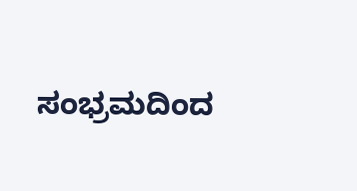ಸಂಭ್ರಮದಿಂದ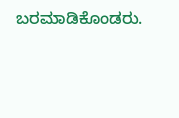ಬರಮಾಡಿಕೊಂಡರು.